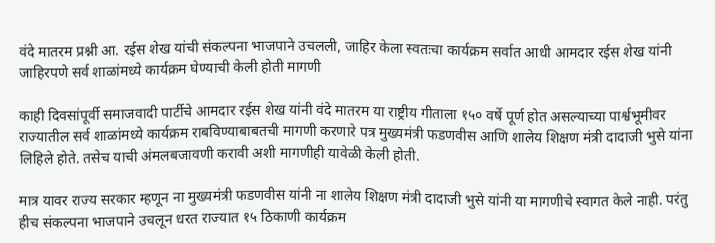वंदे मातरम प्रश्नी आ. रईस शेख यांची संकल्पना भाजपाने उचलली, जाहिर केला स्वतःचा कार्यक्रम सर्वात आधी आमदार रईस शेख यांनी जाहिरपणे सर्व शाळांमध्ये कार्यक्रम घेण्याची केली होती मागणी

काही दिवसांपूर्वी समाजवादी पार्टीचे आमदार रईस शेख यांनी वंदे मातरम या राष्ट्रीय गीताला १५० वर्षे पूर्ण होत असल्याच्या पार्श्वभूमीवर राज्यातील सर्व शाळांमध्ये कार्यक्रम राबविण्याबाबतची मागणी करणारे पत्र मुख्यमंत्री फडणवीस आणि शालेय शिक्षण मंत्री दादाजी भुसे यांना लिहिले होते. तसेच याची अंमलबजावणी करावी अशी मागणीही यावेळी केली होती.

मात्र यावर राज्य सरकार म्हणून ना मुख्यमंत्री फडणवीस यांनी ना शालेय शिक्षण मंत्री दादाजी भुसे यांनी या मागणीचे स्वागत केले नाही. परंतु हीच संकल्पना भाजपाने उचलून धरत राज्यात १५ ठिकाणी कार्यक्रम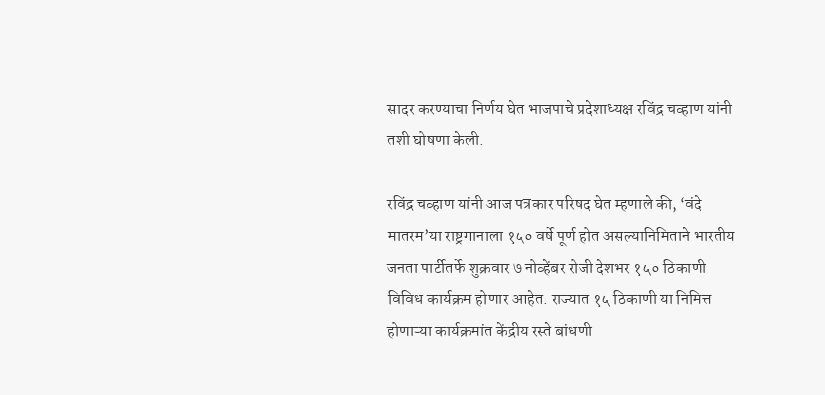सादर करण्याचा निर्णय घेत भाजपाचे प्रदेशाध्यक्ष रविंद्र चव्हाण यांनी तशी घोषणा केली.

रविंद्र चव्हाण यांनी आज पत्रकार परिषद घेत म्हणाले की, ‘वंदे मातरम’या राष्ट्रगानाला १५० वर्षे पूर्ण होत असल्यानिमिताने भारतीय जनता पार्टीतर्फे शुक्रवार ७ नोव्हेंबर रोजी देशभर १५० ठिकाणी विविध कार्यक्रम होणार आहेत. राज्यात १५ ठिकाणी या निमित्त होणाऱ्या कार्यक्रमांत केंद्रीय रस्ते बांधणी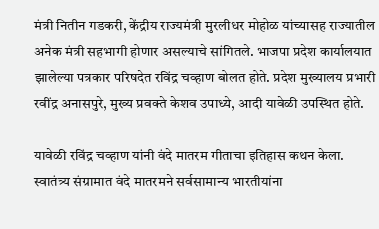मंत्री नितीन गडकरी, केंद्रीय राज्यमंत्री मुरलीधर मोहोळ यांच्यासह राज्यातील अनेक मंत्री सहभागी होणार असल्याचे सांगितले. भाजपा प्रदेश कार्यालयात झालेल्या पत्रकार परिषदेत रविंद्र चव्हाण बोलत होते. प्रदेश मुख्यालय प्रभारी रवींद्र अनासपुरे, मुख्य प्रवक्ते केशव उपाध्ये, आदी यावेळी उपस्थित होते.

यावेळी रविंद्र चव्हाण यांनी वंदे मातरम गीताचा इतिहास कथन केला. स्वातंत्र्य संग्रामात वंदे मातरमने सर्वसामान्य भारतीयांना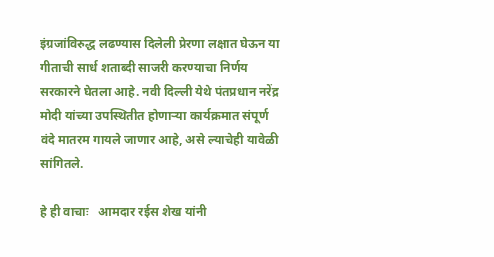इंग्रजांविरुद्ध लढण्यास दिलेली प्रेरणा लक्षात घेऊन या गीताची सार्ध शताब्दी साजरी करण्याचा निर्णय सरकारने घेतला आहे. नवी दिल्ली येथे पंतप्रधान नरेंद्र मोदी यांच्या उपस्थितीत होणाऱ्या कार्यक्रमात संपूर्ण वंदे मातरम गायले जाणार आहे, असे ल्याचेही यावेळी सांगितले.

हे ही वाचाः   आमदार रईस शेख यांनी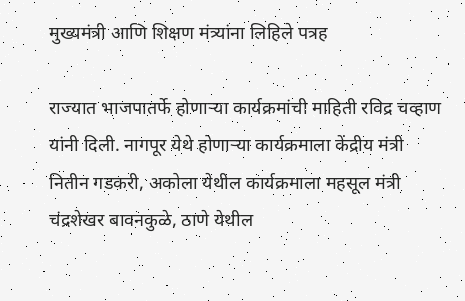मुख्यमंत्री आणि शिक्षण मंत्र्यांना लिहिले पत्रह

राज्यात भाजपातर्फे होणाऱ्या कार्यक्रमांची माहिती रविद्र चव्हाण यांनी दिली. नागपूर येथे होणाऱ्या कार्यक्रमाला केंद्रीय मंत्री नितीन गडकरी, अकोला येथील कार्यक्रमाला महसूल मंत्री चंद्रशेखर बावनकुळे, ठाणे येथील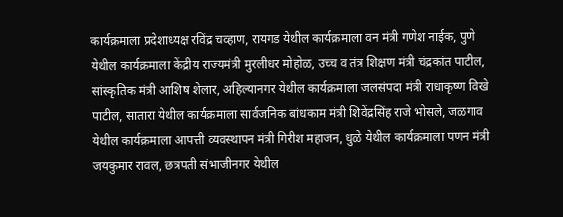कार्यक्रमाला प्रदेशाध्यक्ष रविंद्र चव्हाण, रायगड येथील कार्यक्रमाला वन मंत्री गणेश नाईक, पुणे येथील कार्यक्रमाला केंद्रीय राज्यमंत्री मुरलीधर मोहोळ, उच्च व तंत्र शिक्षण मंत्री चंद्रकांत पाटील, सांस्कृतिक मंत्री आशिष शेलार, अहिल्यानगर येथील कार्यक्रमाला जलसंपदा मंत्री राधाकृष्ण विखे पाटील, सातारा येथील कार्यक्रमाला सार्वजनिक बांधकाम मंत्री शिवेंद्रसिंह राजे भोसले, जळगाव येथील कार्यक्रमाला आपत्ती व्यवस्थापन मंत्री गिरीश महाजन, धुळे येथील कार्यक्रमाला पणन मंत्री जयकुमार रावल, छत्रपती संभाजीनगर येथील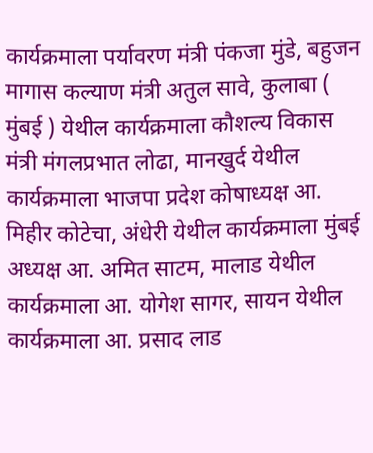कार्यक्रमाला पर्यावरण मंत्री पंकजा मुंडे, बहुजन मागास कल्याण मंत्री अतुल सावे, कुलाबा ( मुंबई ) येथील कार्यक्रमाला कौशल्य विकास मंत्री मंगलप्रभात लोढा, मानखुर्द येथील कार्यक्रमाला भाजपा प्रदेश कोषाध्यक्ष आ. मिहीर कोटेचा, अंधेरी येथील कार्यक्रमाला मुंबई अध्यक्ष आ. अमित साटम, मालाड येथील कार्यक्रमाला आ. योगेश सागर, सायन येथील कार्यक्रमाला आ. प्रसाद लाड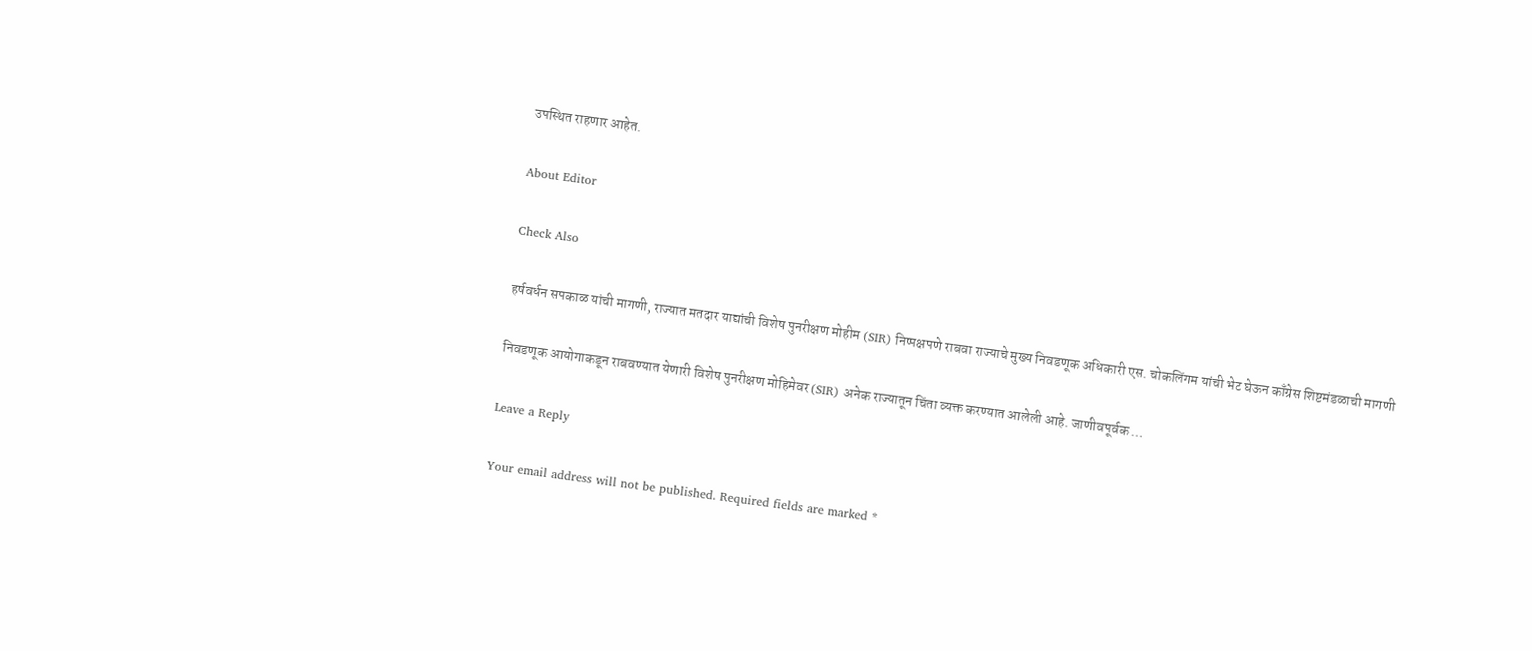उपस्थित राहणार आहेत.

About Editor

Check Also

हर्षवर्धन सपकाळ यांची मागणी, राज्यात मतदार याद्यांची विशेष पुनरीक्षण मोहीम (SIR) निष्पक्षपणे राबवा राज्याचे मुख्य निवडणूक अधिकारी एस. चोकलिंगम यांची भेट घेऊन काँग्रेस शिष्टमंडळाची मागणी

निवडणूक आयोगाकडून राबवण्यात येणारी विशेष पुनरीक्षण मोहिमेवर (SIR) अनेक राज्यातून चिंता व्यक्त करण्यात आलेली आहे. जाणीवपूर्वक …

Leave a Reply

Your email address will not be published. Required fields are marked *